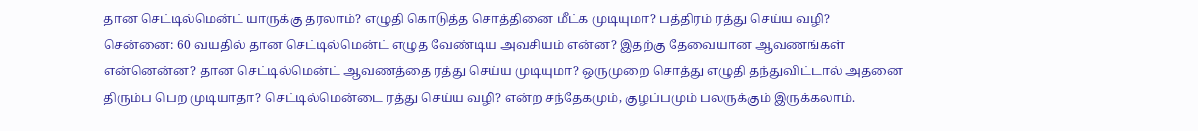தான செட்டில்மென்ட் யாருக்கு தரலாம்? எழுதி கொடுத்த சொத்தினை மீட்க முடியுமா? பத்திரம் ரத்து செய்ய வழி?
சென்னை: 60 வயதில் தான செட்டில்மென்ட் எழுத வேண்டிய அவசியம் என்ன? இதற்கு தேவையான ஆவணங்கள் என்னென்ன? தான செட்டில்மென்ட் ஆவணத்தை ரத்து செய்ய முடியுமா? ஒருமுறை சொத்து எழுதி தந்துவிட்டால் அதனை திரும்ப பெற முடியாதா? செட்டில்மென்டை ரத்து செய்ய வழி? என்ற சந்தேகமும், குழப்பமும் பலருக்கும் இருக்கலாம்.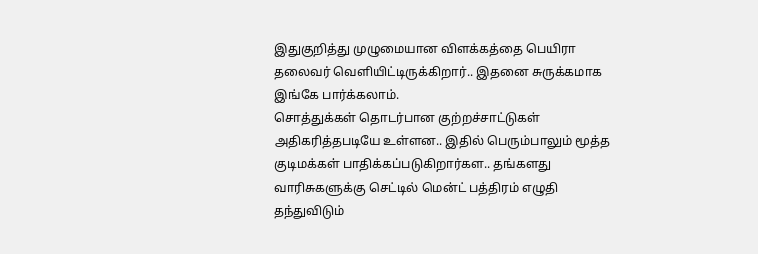இதுகுறித்து முழுமையான விளக்கத்தை பெயிரா தலைவர் வெளியிட்டிருக்கிறார்.. இதனை சுருக்கமாக இங்கே பார்க்கலாம்.
சொத்துக்கள் தொடர்பான குற்றச்சாட்டுகள் அதிகரித்தபடியே உள்ளன.. இதில் பெரும்பாலும் மூத்த குடிமக்கள் பாதிக்கப்படுகிறார்கள.. தங்களது வாரிசுகளுக்கு செட்டில் மென்ட் பத்திரம் எழுதி தந்துவிடும்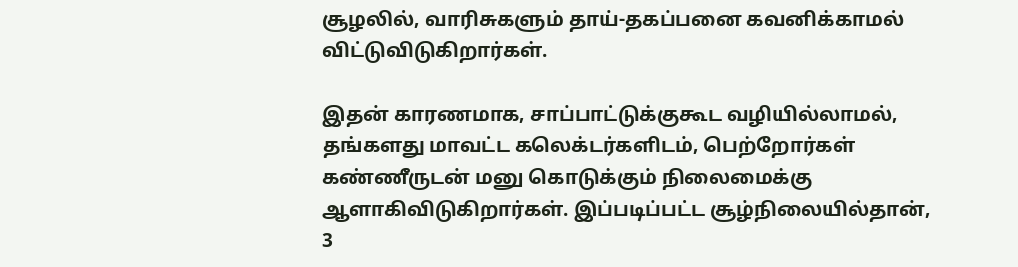சூழலில், வாரிசுகளும் தாய்-தகப்பனை கவனிக்காமல் விட்டுவிடுகிறார்கள்.

இதன் காரணமாக, சாப்பாட்டுக்குகூட வழியில்லாமல், தங்களது மாவட்ட கலெக்டர்களிடம், பெற்றோர்கள் கண்ணீருடன் மனு கொடுக்கும் நிலைமைக்கு ஆளாகிவிடுகிறார்கள். இப்படிப்பட்ட சூழ்நிலையில்தான், 3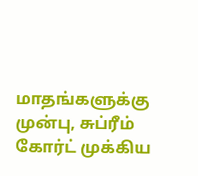மாதங்களுக்கு முன்பு, சுப்ரீம் கோர்ட் முக்கிய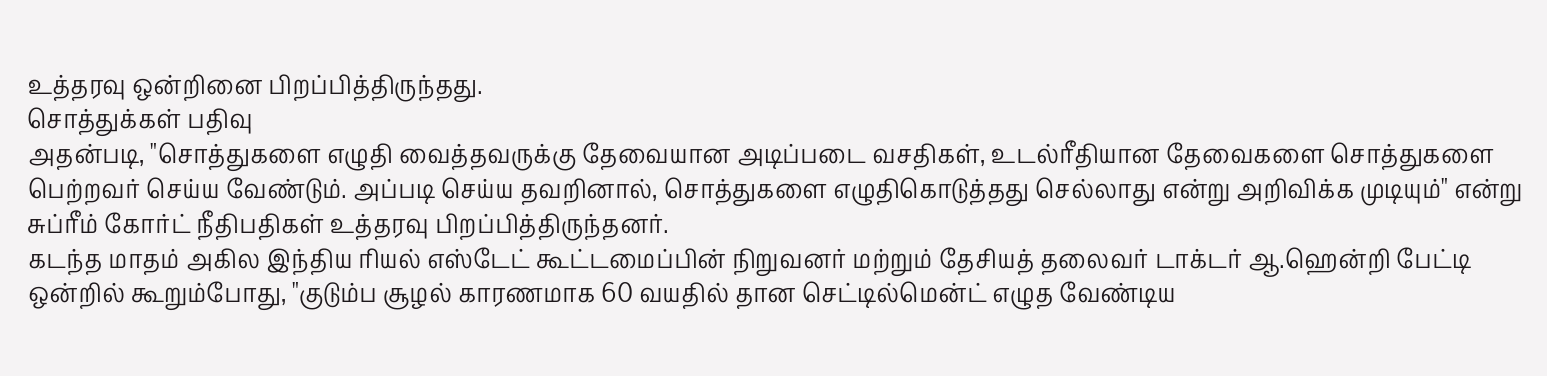உத்தரவு ஒன்றினை பிறப்பித்திருந்தது.
சொத்துக்கள் பதிவு
அதன்படி, "சொத்துகளை எழுதி வைத்தவருக்கு தேவையான அடிப்படை வசதிகள், உடல்ரீதியான தேவைகளை சொத்துகளை பெற்றவர் செய்ய வேண்டும். அப்படி செய்ய தவறினால், சொத்துகளை எழுதிகொடுத்தது செல்லாது என்று அறிவிக்க முடியும்" என்று சுப்ரீம் கோர்ட் நீதிபதிகள் உத்தரவு பிறப்பித்திருந்தனர்.
கடந்த மாதம் அகில இந்திய ரியல் எஸ்டேட் கூட்டமைப்பின் நிறுவனர் மற்றும் தேசியத் தலைவர் டாக்டர் ஆ.ஹென்றி பேட்டி ஒன்றில் கூறும்போது, "குடும்ப சூழல் காரணமாக 60 வயதில் தான செட்டில்மென்ட் எழுத வேண்டிய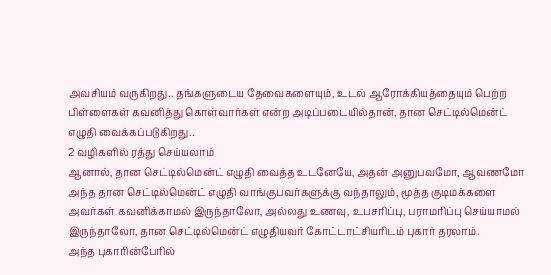அவசியம் வருகிறது.. தங்களுடைய தேவைகளையும், உடல் ஆரோக்கியத்தையும் பெற்ற பிள்ளைகள் கவனித்து கொள்வார்கள் என்ற அடிப்படையில்தான், தான செட்டில்மென்ட் எழுதி வைக்கப்படுகிறது..
2 வழிகளில் ரத்து செய்யலாம்
ஆனால், தான செட்டில்மென்ட் எழுதி வைத்த உடனேயே, அதன் அனுபவமோ, ஆவணமோ அந்த தான செட்டில்மென்ட் எழுதி வாங்குபவர்களுக்கு வந்தாலும், மூத்த குடிமக்களை அவர்கள் கவனிக்காமல் இருந்தாலோ, அல்லது உணவு, உபசரிப்பு, பராமரிப்பு செய்யாமல் இருந்தாலோ, தான செட்டில்மென்ட் எழுதியவர் கோட்டாட்சியரிடம் புகார் தரலாம்.
அந்த புகாரின்பேரில்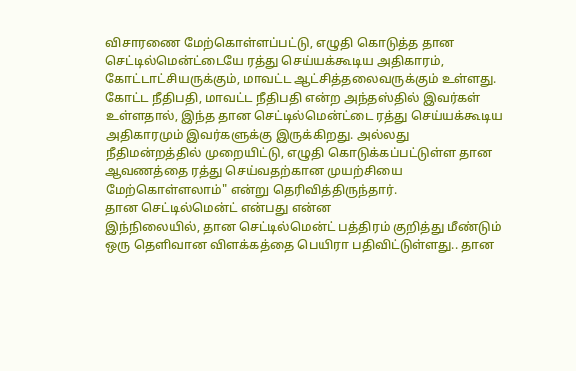விசாரணை மேற்கொள்ளப்பட்டு, எழுதி கொடுத்த தான செட்டில்மென்ட்டையே ரத்து செய்யக்கூடிய அதிகாரம், கோட்டாட்சியருக்கும், மாவட்ட ஆட்சித்தலைவருக்கும் உள்ளது.
கோட்ட நீதிபதி, மாவட்ட நீதிபதி என்ற அந்தஸ்தில் இவர்கள் உள்ளதால், இந்த தான செட்டில்மென்ட்டை ரத்து செய்யக்கூடிய அதிகாரமும் இவர்களுக்கு இருக்கிறது. அல்லது நீதிமன்றத்தில் முறையிட்டு, எழுதி கொடுக்கப்பட்டுள்ள தான ஆவணத்தை ரத்து செய்வதற்கான முயற்சியை மேற்கொள்ளலாம்" என்று தெரிவித்திருந்தார்.
தான செட்டில்மென்ட் என்பது என்ன
இந்நிலையில், தான செட்டில்மென்ட் பத்திரம் குறித்து மீண்டும் ஒரு தெளிவான விளக்கத்தை பெயிரா பதிவிட்டுள்ளது.. தான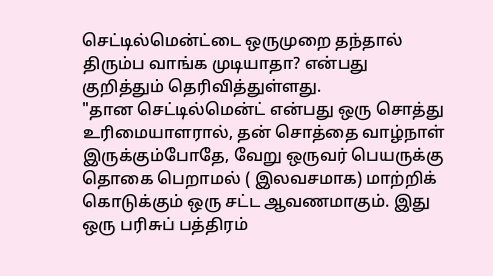செட்டில்மென்ட்டை ஒருமுறை தந்தால் திரும்ப வாங்க முடியாதா? என்பது குறித்தும் தெரிவித்துள்ளது.
"தான செட்டில்மென்ட் என்பது ஒரு சொத்து உரிமையாளரால், தன் சொத்தை வாழ்நாள் இருக்கும்போதே, வேறு ஒருவர் பெயருக்கு தொகை பெறாமல் ( இலவசமாக) மாற்றிக் கொடுக்கும் ஒரு சட்ட ஆவணமாகும். இது ஒரு பரிசுப் பத்திரம்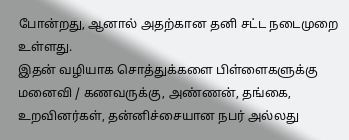போன்றது, ஆனால் அதற்கான தனி சட்ட நடைமுறை உள்ளது.
இதன் வழியாக சொத்துக்களை பிள்ளைகளுக்கு மனைவி / கணவருக்கு, அண்ணன், தங்கை, உறவினர்கள், தன்னிச்சையான நபர் அல்லது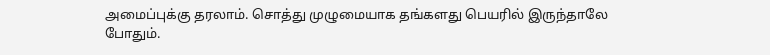அமைப்புக்கு தரலாம். சொத்து முழுமையாக தங்களது பெயரில் இருந்தாலே போதும்.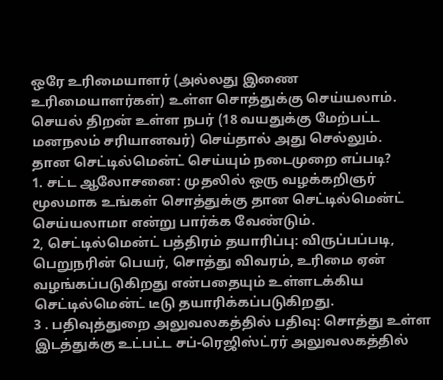ஒரே உரிமையாளர் (அல்லது இணை உரிமையாளர்கள்) உள்ள சொத்துக்கு செய்யலாம். செயல் திறன் உள்ள நபர் (18 வயதுக்கு மேற்பட்ட மனநலம் சரியானவர்) செய்தால் அது செல்லும்.
தான செட்டில்மென்ட் செய்யும் நடைமுறை எப்படி?
1. சட்ட ஆலோசனை: முதலில் ஒரு வழக்கறிஞர் மூலமாக உங்கள் சொத்துக்கு தான செட்டில்மென்ட் செய்யலாமா என்று பார்க்க வேண்டும்.
2, செட்டில்மென்ட் பத்திரம் தயாரிப்பு: விருப்பப்படி, பெறுநரின் பெயர், சொத்து விவரம், உரிமை ஏன் வழங்கப்படுகிறது என்பதையும் உள்ளடக்கிய செட்டில்மென்ட் டீடு தயாரிக்கப்படுகிறது.
3 . பதிவுத்துறை அலுவலகத்தில் பதிவு: சொத்து உள்ள இடத்துக்கு உட்பட்ட சப்-ரெஜிஸ்ட்ரர் அலுவலகத்தில்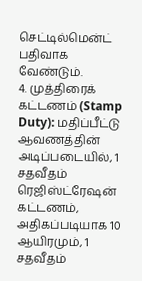செட்டில்மென்ட் பதிவாக வேண்டும்.
4. முத்திரைக் கட்டணம் (Stamp Duty): மதிப்பீட்டு ஆவணத்தின் அடிப்படையில், 1 சதவீதம் ரெஜிஸ்ட்ரேஷன் கட்டணம், அதிகப்படியாக 10 ஆயிரமும், 1 சதவீதம்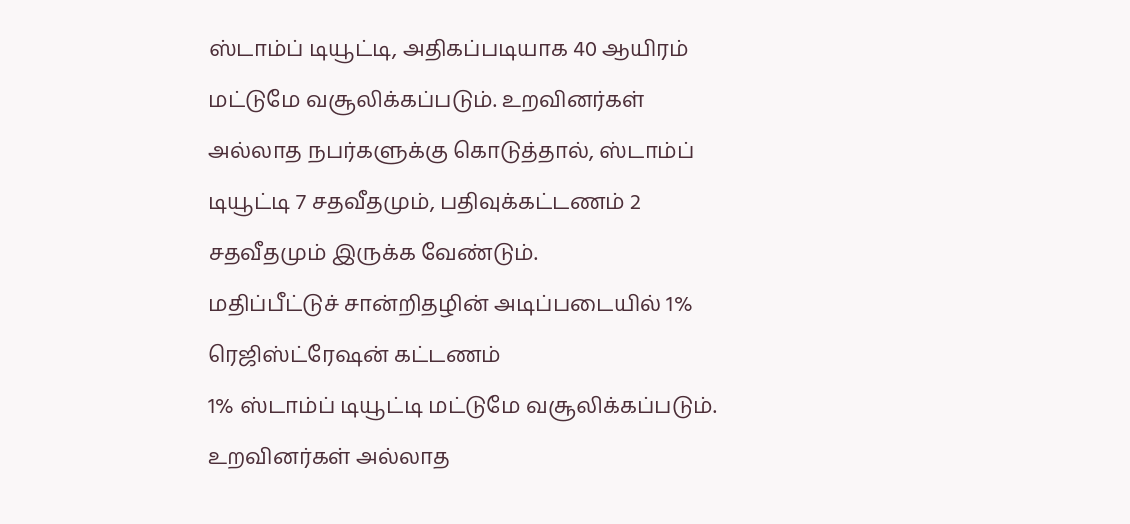ஸ்டாம்ப் டியூட்டி, அதிகப்படியாக 40 ஆயிரம் மட்டுமே வசூலிக்கப்படும். உறவினர்கள் அல்லாத நபர்களுக்கு கொடுத்தால், ஸ்டாம்ப் டியூட்டி 7 சதவீதமும், பதிவுக்கட்டணம் 2 சதவீதமும் இருக்க வேண்டும்.
மதிப்பீட்டுச் சான்றிதழின் அடிப்படையில் 1% ரெஜிஸ்ட்ரேஷன் கட்டணம்
1% ஸ்டாம்ப் டியூட்டி மட்டுமே வசூலிக்கப்படும்.
உறவினர்கள் அல்லாத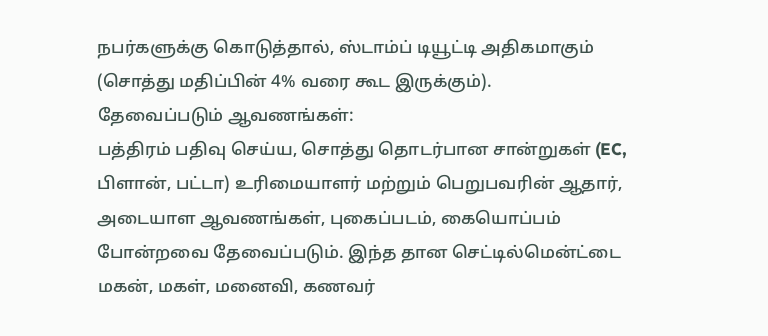நபர்களுக்கு கொடுத்தால், ஸ்டாம்ப் டியூட்டி அதிகமாகும் (சொத்து மதிப்பின் 4% வரை கூட இருக்கும்).
தேவைப்படும் ஆவணங்கள்:
பத்திரம் பதிவு செய்ய, சொத்து தொடர்பான சான்றுகள் (EC, பிளான், பட்டா) உரிமையாளர் மற்றும் பெறுபவரின் ஆதார், அடையாள ஆவணங்கள், புகைப்படம், கையொப்பம் போன்றவை தேவைப்படும். இந்த தான செட்டில்மென்ட்டை மகன், மகள், மனைவி, கணவர்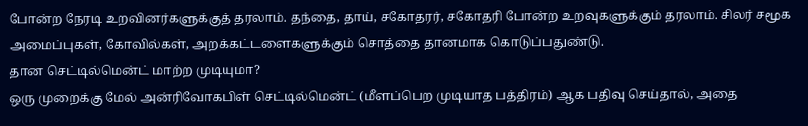போன்ற நேரடி உறவினர்களுக்குத் தரலாம். தந்தை, தாய், சகோதரர், சகோதரி போன்ற உறவுகளுக்கும் தரலாம். சிலர் சமூக அமைப்புகள், கோவில்கள், அறக்கட்டளைகளுக்கும் சொத்தை தானமாக கொடுப்பதுண்டு.
தான செட்டில்மென்ட் மாற்ற முடியுமா?
ஒரு முறைக்கு மேல் அன்ரிவோகபிள் செட்டில்மென்ட் (மீளப்பெற முடியாத பத்திரம்) ஆக பதிவு செய்தால், அதை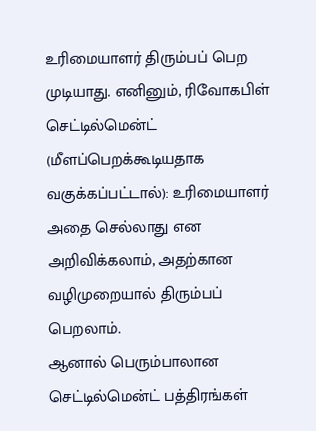உரிமையாளர் திரும்பப் பெற முடியாது. எனினும், ரிவோகபிள் செட்டில்மென்ட் (மீளப்பெறக்கூடியதாக வகுக்கப்பட்டால்): உரிமையாளர் அதை செல்லாது என அறிவிக்கலாம், அதற்கான வழிமுறையால் திரும்பப் பெறலாம்.
ஆனால் பெரும்பாலான செட்டில்மென்ட் பத்திரங்கள்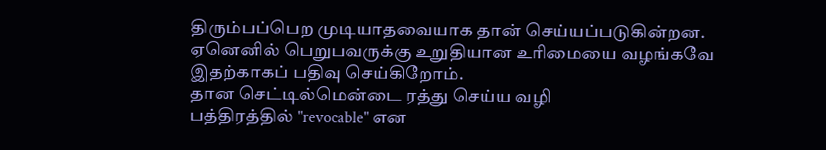திரும்பப்பெற முடியாதவையாக தான் செய்யப்படுகின்றன. ஏனெனில் பெறுபவருக்கு உறுதியான உரிமையை வழங்கவே இதற்காகப் பதிவு செய்கிறோம்.
தான செட்டில்மென்டை ரத்து செய்ய வழி
பத்திரத்தில் "revocable" என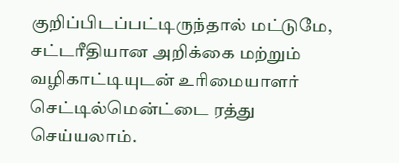குறிப்பிடப்பட்டிருந்தால் மட்டுமே, சட்டரீதியான அறிக்கை மற்றும் வழிகாட்டியுடன் உரிமையாளர் செட்டில்மென்ட்டை ரத்து செய்யலாம்.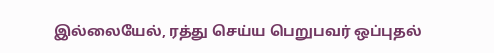இல்லையேல், ரத்து செய்ய பெறுபவர் ஒப்புதல்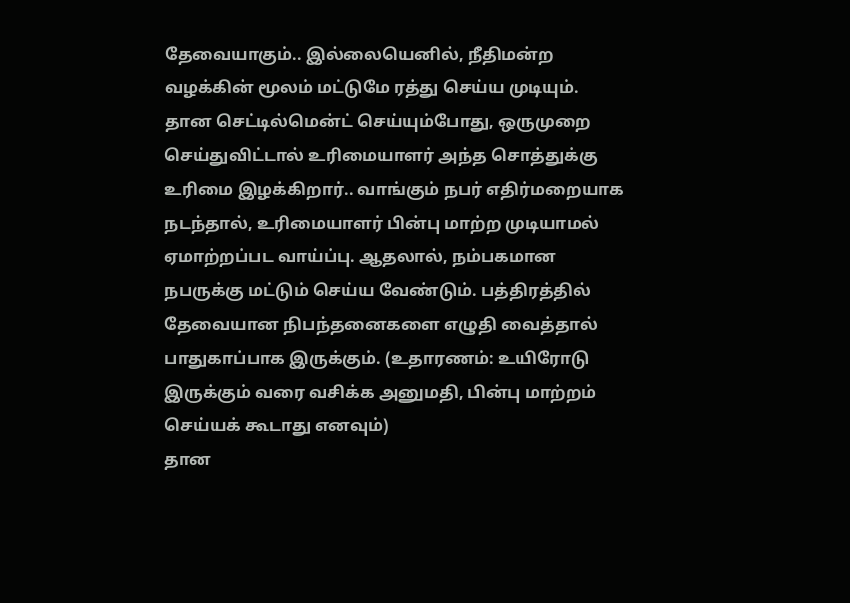தேவையாகும்.. இல்லையெனில், நீதிமன்ற வழக்கின் மூலம் மட்டுமே ரத்து செய்ய முடியும்.
தான செட்டில்மென்ட் செய்யும்போது, ஒருமுறை செய்துவிட்டால் உரிமையாளர் அந்த சொத்துக்கு உரிமை இழக்கிறார்.. வாங்கும் நபர் எதிர்மறையாக நடந்தால், உரிமையாளர் பின்பு மாற்ற முடியாமல் ஏமாற்றப்பட வாய்ப்பு. ஆதலால், நம்பகமான நபருக்கு மட்டும் செய்ய வேண்டும். பத்திரத்தில் தேவையான நிபந்தனைகளை எழுதி வைத்தால் பாதுகாப்பாக இருக்கும். (உதாரணம்: உயிரோடு இருக்கும் வரை வசிக்க அனுமதி, பின்பு மாற்றம் செய்யக் கூடாது எனவும்)
தான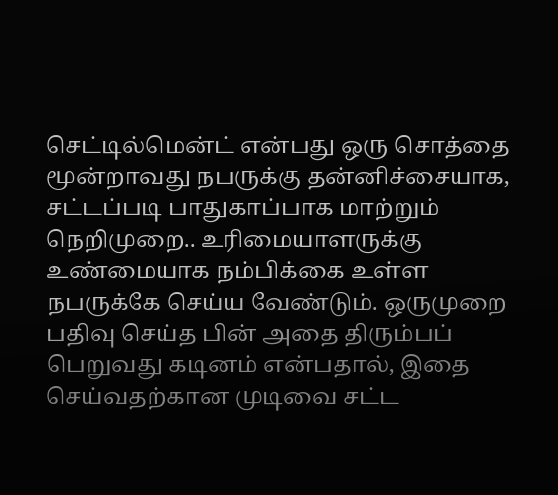செட்டில்மென்ட் என்பது ஒரு சொத்தை மூன்றாவது நபருக்கு தன்னிச்சையாக, சட்டப்படி பாதுகாப்பாக மாற்றும் நெறிமுறை.. உரிமையாளருக்கு உண்மையாக நம்பிக்கை உள்ள நபருக்கே செய்ய வேண்டும். ஒருமுறை பதிவு செய்த பின் அதை திரும்பப் பெறுவது கடினம் என்பதால், இதை செய்வதற்கான முடிவை சட்ட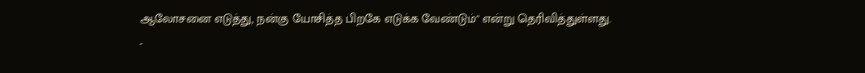ஆலோசனை எடுத்து, நன்கு யோசித்த பிறகே எடுக்க வேண்டும்" என்று தெரிவித்துள்ளது.
-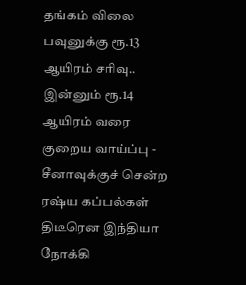தங்கம் விலை பவுனுக்கு ரூ.13 ஆயிரம் சரிவு.. இன்னும் ரூ.14 ஆயிரம் வரை குறைய வாய்ப்பு -
சீனாவுக்குச் சென்ற ரஷ்ய கப்பல்கள் திடீரென இந்தியா நோக்கி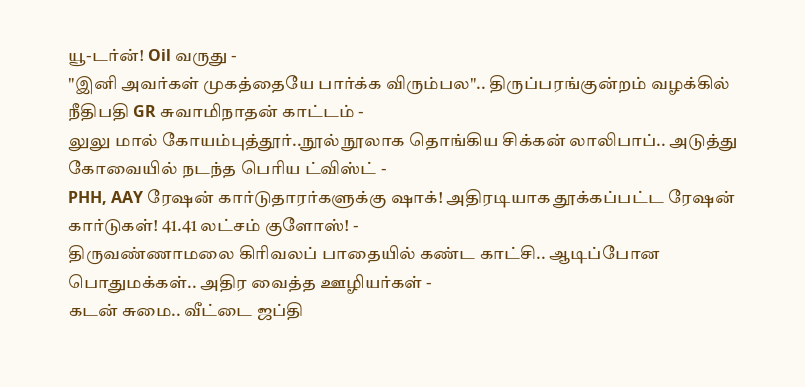யூ-டர்ன்! Oil வருது -
"இனி அவர்கள் முகத்தையே பார்க்க விரும்பல".. திருப்பரங்குன்றம் வழக்கில் நீதிபதி GR சுவாமிநாதன் காட்டம் -
லுலு மால் கோயம்புத்தூர்..நூல் நூலாக தொங்கிய சிக்கன் லாலிபாப்.. அடுத்து கோவையில் நடந்த பெரிய ட்விஸ்ட் -
PHH, AAY ரேஷன் கார்டுதாரர்களுக்கு ஷாக்! அதிரடியாக தூக்கப்பட்ட ரேஷன் கார்டுகள்! 41.41 லட்சம் குளோஸ்! -
திருவண்ணாமலை கிரிவலப் பாதையில் கண்ட காட்சி.. ஆடிப்போன பொதுமக்கள்.. அதிர வைத்த ஊழியர்கள் -
கடன் சுமை.. வீட்டை ஜப்தி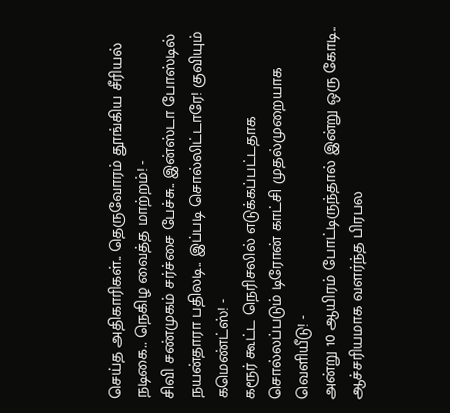செய்த அதிகாரிகள்.. தெருவோரம் தூங்கிய சீரியல் நடிகை.. நெகிழ வைத்த மாற்றம்! -
சிவி சண்முகம் சர்ச்சை பேச்சு.. இன்ஸ்டா போஸ்டில் நயன்தாரா பதிலடி.. இப்படி சொல்லிட்டாரே! குவியும் கமெண்ட்ஸ்! -
கரூர் கூட்ட நெரிசலில் எடுக்கப்பட்டதாக சொல்லப்படும் டிரோன் காட்சி முதல்முறையாக வெளியீடு! -
அன்று 10 ஆயிரம் போட்டிருந்தால் இன்று ஒரு கோடி.. ஆச்சரியமாக வளர்ந்த பிரபல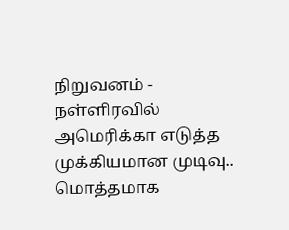நிறுவனம் -
நள்ளிரவில் அமெரிக்கா எடுத்த முக்கியமான முடிவு.. மொத்தமாக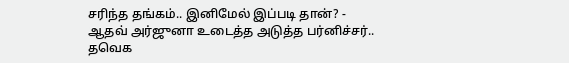சரிந்த தங்கம்.. இனிமேல் இப்படி தான்? -
ஆதவ் அர்ஜுனா உடைத்த அடுத்த பர்னிச்சர்.. தவெக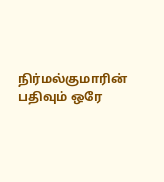நிர்மல்குமாரின் பதிவும் ஒரே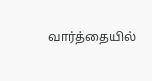வார்த்தையில்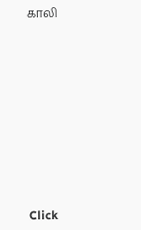காலி












Click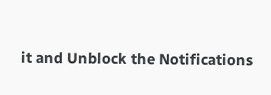it and Unblock the Notifications